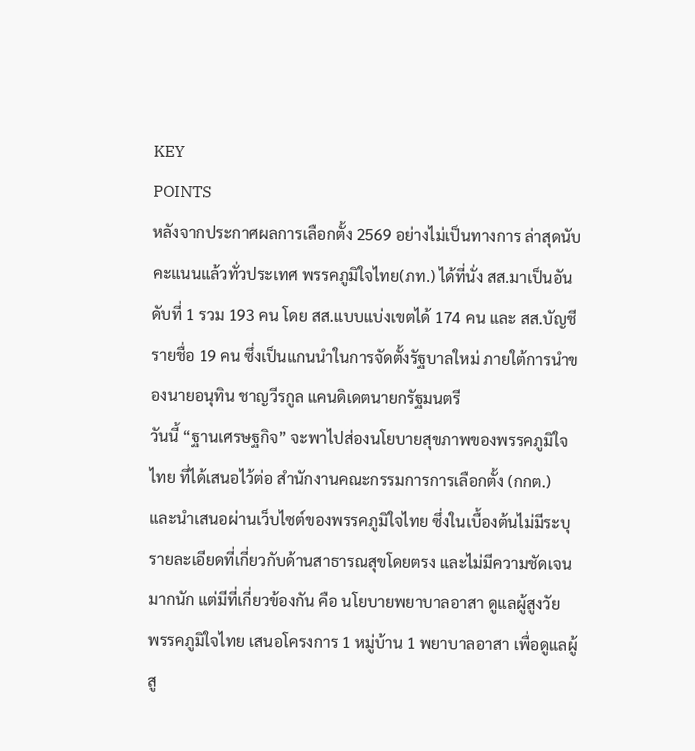KEY
POINTS
หลังจากประกาศผลการเลือกตั้ง 2569 อย่างไม่เป็นทางการ ล่าสุดนับคะแนนแล้วทั่วประเทศ พรรคภูมิใจไทย(ภท.) ได้ที่นั่ง สส.มาเป็นอันดับที่ 1 รวม 193 คน โดย สส.แบบแบ่งเขตได้ 174 คน และ สส.บัญชีรายชื่อ 19 คน ซึ่งเป็นแกนนำในการจัดตั้งรัฐบาลใหม่ ภายใต้การนำของนายอนุทิน ชาญวีรกูล แคนดิเดตนายกรัฐมนตรี
วันนี้ “ฐานเศรษฐกิจ” จะพาไปส่องนโยบายสุขภาพของพรรคภูมิใจไทย ที่ได้เสนอไว้ต่อ สำนักงานคณะกรรมการการเลือกตั้ง (กกต.) และนำเสนอผ่านเว็บไซต์ของพรรคภูมิใจไทย ซึ่งในเบื้องต้นไม่มีระบุรายละเอียดที่เกี่ยวกับด้านสาธารณสุขโดยตรง และไม่มีความชัดเจนมากนัก แต่มีที่เกี่ยวข้องกัน คือ นโยบายพยาบาลอาสา ดูแลผู้สูงวัย
พรรคภูมิใจไทย เสนอโครงการ 1 หมู่บ้าน 1 พยาบาลอาสา เพื่อดูแลผู้สู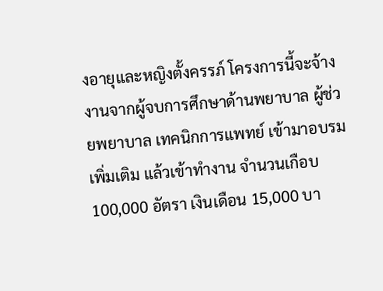งอายุและหญิงตั้งครรภ์ โครงการนี้จะจ้างงานจากผู้จบการศึกษาด้านพยาบาล ผู้ช่วยพยาบาล เทคนิกการแพทย์ เข้ามาอบรมเพิ่มเติม แล้วเข้าทำงาน จำนวนเกือบ 100,000 อัตรา เงินเดือน 15,000 บา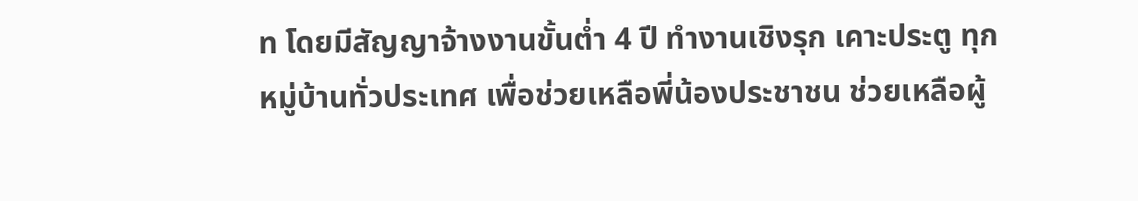ท โดยมีสัญญาจ้างงานขั้นต่ำ 4 ปี ทำงานเชิงรุก เคาะประตู ทุกหมู่บ้านทั่วประเทศ เพื่อช่วยเหลือพี่น้องประชาชน ช่วยเหลือผู้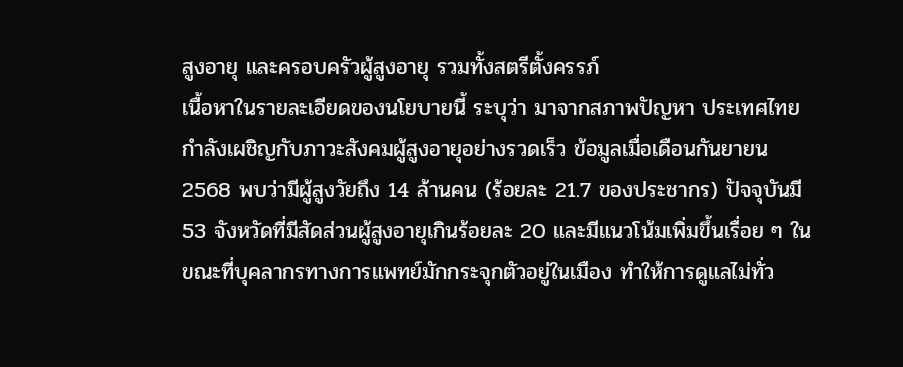สูงอายุ และครอบครัวผู้สูงอายุ รวมทั้งสตรีตั้งครรภ์
เนื้อหาในรายละเอียดของนโยบายนี้ ระบุว่า มาจากสภาพปัญหา ประเทศไทยกำลังเผชิญกับภาวะสังคมผู้สูงอายุอย่างรวดเร็ว ข้อมูลเมื่อเดือนกันยายน 2568 พบว่ามีผู้สูงวัยถึง 14 ล้านคน (ร้อยละ 21.7 ของประชากร) ปัจจุบันมี 53 จังหวัดที่มีสัดส่วนผู้สูงอายุเกินร้อยละ 20 และมีแนวโน้มเพิ่มขึ้นเรื่อย ๆ ในขณะที่บุคลากรทางการแพทย์มักกระจุกตัวอยู่ในเมือง ทำให้การดูแลไม่ทั่ว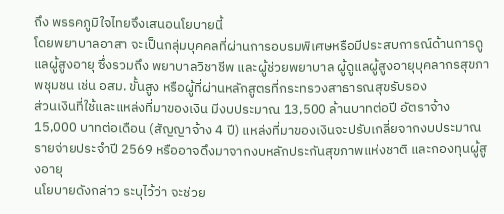ถึง พรรคภูมิใจไทยจึงเสนอนโยบายนี้
โดยพยาบาลอาสา จะเป็นกลุ่มบุคคลที่ผ่านการอบรมพิเศษหรือมีประสบการณ์ด้านการดูแลผู้สูงอายุ ซึ่งรวมถึง พยาบาลวิชาชีพ และผู้ช่วยพยาบาล ผู้ดูแลผู้สูงอายุบุคลากรสุขภาพชุมชน เช่น อสม. ขั้นสูง หรือผู้ที่ผ่านหลักสูตรที่กระทรวงสาธารณสุขรับรอง
ส่วนเงินที่ใช้และแหล่งที่มาของเงิน มีงบประมาณ 13,500 ล้านบาทต่อปี อัตราจ้าง 15,000 บาทต่อเดือน (สัญญาจ้าง 4 ปี) แหล่งที่มาของเงินจะปรับเกลี่ยจากงบประมาณรายจ่ายประจำปี 2569 หรืออาจดึงมาจากงบหลักประกันสุขภาพแห่งชาติ และกองทุนผู้สูงอายุ
นโยบายดังกล่าว ระบุไว้ว่า จะช่วย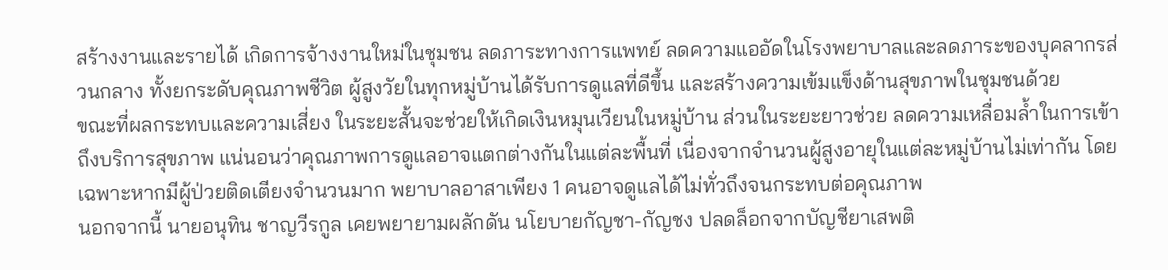สร้างงานและรายได้ เกิดการจ้างงานใหม่ในชุมชน ลดภาระทางการแพทย์ ลดความแออัดในโรงพยาบาลและลดภาระของบุคลากรส่วนกลาง ทั้งยกระดับคุณภาพชีวิต ผู้สูงวัยในทุกหมู่บ้านได้รับการดูแลที่ดีขึ้น และสร้างความเข้มแข็งด้านสุขภาพในชุมชนด้วย
ขณะที่ผลกระทบและความเสี่ยง ในระยะสั้นจะช่วยให้เกิดเงินหมุนเวียนในหมู่บ้าน ส่วนในระยะยาวช่วย ลดความเหลื่อมล้ำในการเข้าถึงบริการสุขภาพ แน่นอนว่าคุณภาพการดูแลอาจแตกต่างกันในแต่ละพื้นที่ เนื่องจากจำนวนผู้สูงอายุในแต่ละหมู่บ้านไม่เท่ากัน โดยเฉพาะหากมีผู้ป่วยติดเตียงจำนวนมาก พยาบาลอาสาเพียง 1 คนอาจดูแลได้ไม่ทั่วถึงจนกระทบต่อคุณภาพ
นอกจากนี้ นายอนุทิน ชาญวีรกูล เคยพยายามผลักดัน นโยบายกัญชา-กัญชง ปลดล็อกจากบัญชียาเสพติ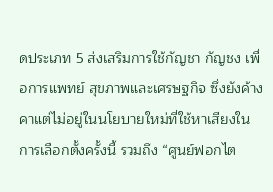ดประเภท 5 ส่งเสริมการใช้กัญชา กัญชง เพื่อการแพทย์ สุขภาพและเศรษฐกิจ ซึ่งยังค้างคาแต่ไม่อยู่ในนโยบายใหม่ที่ใช้หาเสียงในการเลือกตั้งครั้งนี้ รวมถึง “ศูนย์ฟอกไต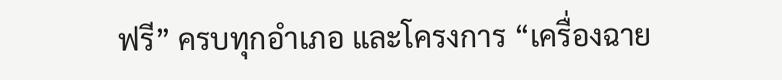ฟรี” ครบทุกอำเภอ และโครงการ “เครื่องฉาย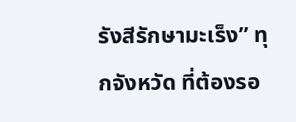รังสีรักษามะเร็ง” ทุกจังหวัด ที่ต้องรอ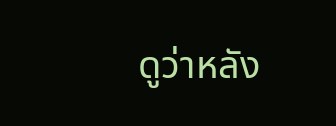ดูว่าหลัง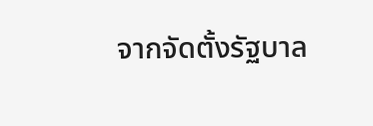จากจัดตั้งรัฐบาล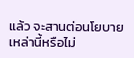แล้ว จะสานต่อนโยบายเหล่านี้หรือไม่